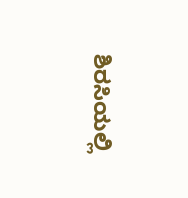ಶಿರಸಿಯಲ್ಲಿ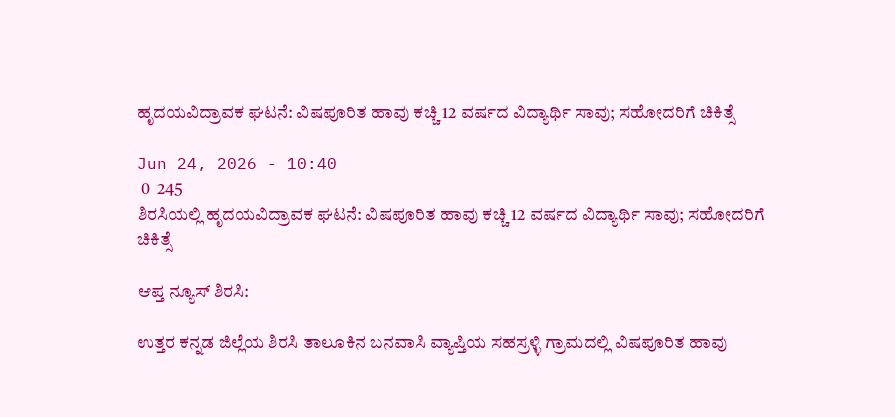ಹೃದಯವಿದ್ರಾವಕ ಘಟನೆ: ವಿಷಪೂರಿತ ಹಾವು ಕಚ್ಚಿ 12 ವರ್ಷದ ವಿದ್ಯಾರ್ಥಿ ಸಾವು; ಸಹೋದರಿಗೆ ಚಿಕಿತ್ಸೆ

Jun 24, 2026 - 10:40
 0  245
ಶಿರಸಿಯಲ್ಲಿ ಹೃದಯವಿದ್ರಾವಕ ಘಟನೆ: ವಿಷಪೂರಿತ ಹಾವು ಕಚ್ಚಿ 12 ವರ್ಷದ ವಿದ್ಯಾರ್ಥಿ ಸಾವು; ಸಹೋದರಿಗೆ ಚಿಕಿತ್ಸೆ

ಆಪ್ತ ನ್ಯೂಸ್ ಶಿರಸಿ:

ಉತ್ತರ ಕನ್ನಡ ಜಿಲ್ಲೆಯ ಶಿರಸಿ ತಾಲೂಕಿನ ಬನವಾಸಿ ವ್ಯಾಪ್ತಿಯ ಸಹಸ್ರಳ್ಳಿ ಗ್ರಾಮದಲ್ಲಿ ವಿಷಪೂರಿತ ಹಾವು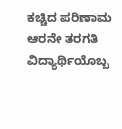ಕಚ್ಚಿದ ಪರಿಣಾಮ ಆರನೇ ತರಗತಿ ವಿದ್ಯಾರ್ಥಿಯೊಬ್ಬ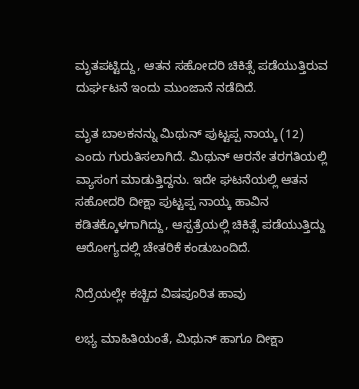ಮೃತಪಟ್ಟಿದ್ದು, ಆತನ ಸಹೋದರಿ ಚಿಕಿತ್ಸೆ ಪಡೆಯುತ್ತಿರುವ ದುರ್ಘಟನೆ ಇಂದು ಮುಂಜಾನೆ ನಡೆದಿದೆ.

ಮೃತ ಬಾಲಕನನ್ನು ಮಿಥುನ್ ಪುಟ್ಟಪ್ಪ ನಾಯ್ಕ (12) ಎಂದು ಗುರುತಿಸಲಾಗಿದೆ. ಮಿಥುನ್ ಆರನೇ ತರಗತಿಯಲ್ಲಿ ವ್ಯಾಸಂಗ ಮಾಡುತ್ತಿದ್ದನು. ಇದೇ ಘಟನೆಯಲ್ಲಿ ಆತನ ಸಹೋದರಿ ದೀಕ್ಷಾ ಪುಟ್ಟಪ್ಪ ನಾಯ್ಕ ಹಾವಿನ ಕಡಿತಕ್ಕೊಳಗಾಗಿದ್ದು, ಆಸ್ಪತ್ರೆಯಲ್ಲಿ ಚಿಕಿತ್ಸೆ ಪಡೆಯುತ್ತಿದ್ದು ಆರೋಗ್ಯದಲ್ಲಿ ಚೇತರಿಕೆ ಕಂಡುಬಂದಿದೆ.

ನಿದ್ರೆಯಲ್ಲೇ ಕಚ್ಚಿದ ವಿಷಪೂರಿತ ಹಾವು

ಲಭ್ಯ ಮಾಹಿತಿಯಂತೆ, ಮಿಥುನ್ ಹಾಗೂ ದೀಕ್ಷಾ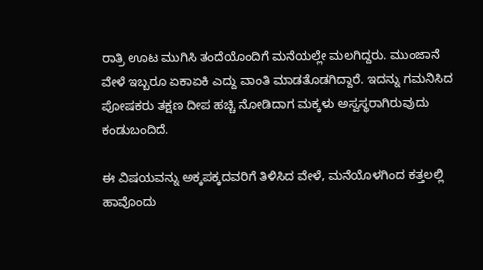ರಾತ್ರಿ ಊಟ ಮುಗಿಸಿ ತಂದೆಯೊಂದಿಗೆ ಮನೆಯಲ್ಲೇ ಮಲಗಿದ್ದರು. ಮುಂಜಾನೆ ವೇಳೆ ಇಬ್ಬರೂ ಏಕಾಏಕಿ ಎದ್ದು ವಾಂತಿ ಮಾಡತೊಡಗಿದ್ದಾರೆ. ಇದನ್ನು ಗಮನಿಸಿದ ಪೋಷಕರು ತಕ್ಷಣ ದೀಪ ಹಚ್ಚಿ ನೋಡಿದಾಗ ಮಕ್ಕಳು ಅಸ್ವಸ್ಥರಾಗಿರುವುದು ಕಂಡುಬಂದಿದೆ.

ಈ ವಿಷಯವನ್ನು ಅಕ್ಕಪಕ್ಕದವರಿಗೆ ತಿಳಿಸಿದ ವೇಳೆ, ಮನೆಯೊಳಗಿಂದ ಕತ್ತಲಲ್ಲಿ ಹಾವೊಂದು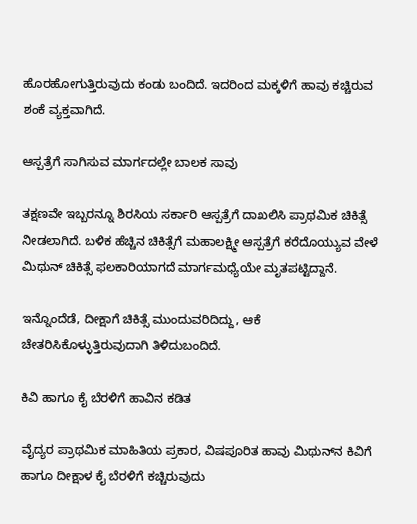ಹೊರಹೋಗುತ್ತಿರುವುದು ಕಂಡು ಬಂದಿದೆ. ಇದರಿಂದ ಮಕ್ಕಳಿಗೆ ಹಾವು ಕಚ್ಚಿರುವ ಶಂಕೆ ವ್ಯಕ್ತವಾಗಿದೆ.

ಆಸ್ಪತ್ರೆಗೆ ಸಾಗಿಸುವ ಮಾರ್ಗದಲ್ಲೇ ಬಾಲಕ ಸಾವು

ತಕ್ಷಣವೇ ಇಬ್ಬರನ್ನೂ ಶಿರಸಿಯ ಸರ್ಕಾರಿ ಆಸ್ಪತ್ರೆಗೆ ದಾಖಲಿಸಿ ಪ್ರಾಥಮಿಕ ಚಿಕಿತ್ಸೆ ನೀಡಲಾಗಿದೆ. ಬಳಿಕ ಹೆಚ್ಚಿನ ಚಿಕಿತ್ಸೆಗೆ ಮಹಾಲಕ್ಷ್ಮೀ ಆಸ್ಪತ್ರೆಗೆ ಕರೆದೊಯ್ಯುವ ವೇಳೆ ಮಿಥುನ್ ಚಿಕಿತ್ಸೆ ಫಲಕಾರಿಯಾಗದೆ ಮಾರ್ಗಮಧ್ಯೆಯೇ ಮೃತಪಟ್ಟಿದ್ದಾನೆ.

ಇನ್ನೊಂದೆಡೆ, ದೀಕ್ಷಾಗೆ ಚಿಕಿತ್ಸೆ ಮುಂದುವರಿದಿದ್ದು, ಆಕೆ ಚೇತರಿಸಿಕೊಳ್ಳುತ್ತಿರುವುದಾಗಿ ತಿಳಿದುಬಂದಿದೆ.

ಕಿವಿ ಹಾಗೂ ಕೈ ಬೆರಳಿಗೆ ಹಾವಿನ ಕಡಿತ

ವೈದ್ಯರ ಪ್ರಾಥಮಿಕ ಮಾಹಿತಿಯ ಪ್ರಕಾರ, ವಿಷಪೂರಿತ ಹಾವು ಮಿಥುನ್‌ನ ಕಿವಿಗೆ ಹಾಗೂ ದೀಕ್ಷಾಳ ಕೈ ಬೆರಳಿಗೆ ಕಚ್ಚಿರುವುದು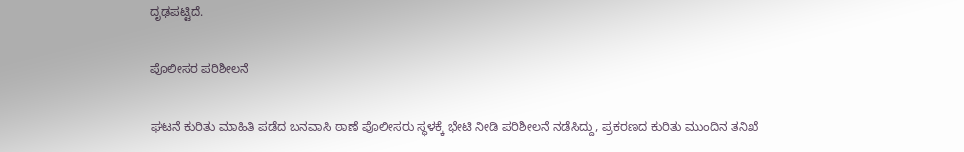ದೃಢಪಟ್ಟಿದೆ.

ಪೊಲೀಸರ ಪರಿಶೀಲನೆ

ಘಟನೆ ಕುರಿತು ಮಾಹಿತಿ ಪಡೆದ ಬನವಾಸಿ ಠಾಣೆ ಪೊಲೀಸರು ಸ್ಥಳಕ್ಕೆ ಭೇಟಿ ನೀಡಿ ಪರಿಶೀಲನೆ ನಡೆಸಿದ್ದು, ಪ್ರಕರಣದ ಕುರಿತು ಮುಂದಿನ ತನಿಖೆ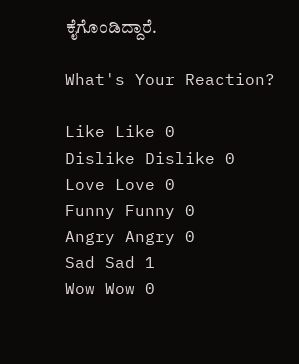ಕೈಗೊಂಡಿದ್ದಾರೆ.

What's Your Reaction?

Like Like 0
Dislike Dislike 0
Love Love 0
Funny Funny 0
Angry Angry 0
Sad Sad 1
Wow Wow 0